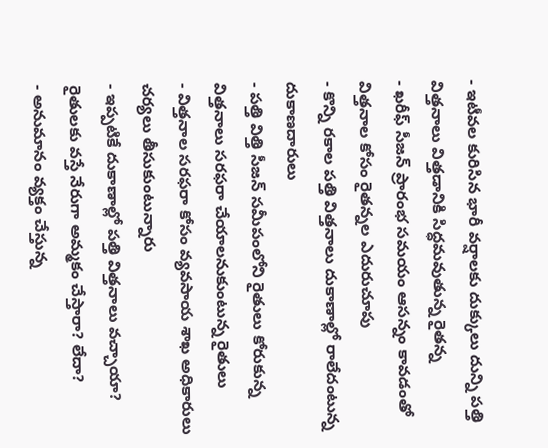- ఇటీవల కురిసిన భారీ వర్షాలకు దుక్కులు దున్ని పత్తి విత్తనాలు విత్తడానికి సిద్ధమవుతున్న రైతన్న
- ఖరీఫ్ సీజన్ ప్రారంభ సమయం ఆసన్నం కావడంతో విత్తనాల కోసం రైతన్నల ఎదురుచూపు
- కొన్ని రకాల పత్తి విత్తనాలు దుకాణాల్లో రాలేదంటున్న దుకాణదారులు
- పత్తి విత్తి సీజన్ సమీపంలోని రైతులు కోరుకున్న విత్తనాలు సరఫరా చేయాలనుకుంటున్న రైతులు
- విత్తనాల సరఫరా కోసం వ్యవసాయ శాఖ అధికారులు చర్యలు తీసుకుంటున్నారు
- ఇప్పటికే దుకాణాల్లో పత్తి విత్తనాలు వచ్చాయా? రైతులకు వస్తే నేరుగా అమ్మకం చేస్తారా? లేదా?
- అనుమానం వ్యక్తం చేస్తున్న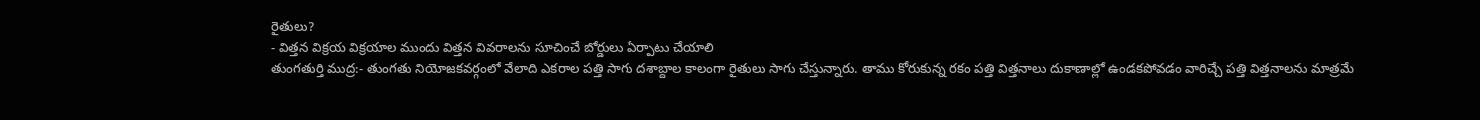రైతులు?
- విత్తన విక్రయ విక్రయాల ముందు విత్తన వివరాలను సూచించే బోర్డులు ఏర్పాటు చేయాలి
తుంగతుర్తి ముద్ర:- తుంగతు నియోజకవర్గంలో వేలాది ఎకరాల పత్తి సాగు దశాబ్దాల కాలంగా రైతులు సాగు చేస్తున్నారు. తాము కోరుకున్న రకం పత్తి విత్తనాలు దుకాణాల్లో ఉండకపోవడం వారిచ్చే పత్తి విత్తనాలను మాత్రమే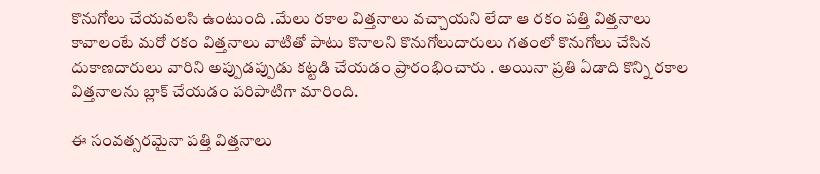కొనుగోలు చేయవలసి ఉంటుంది .మేలు రకాల విత్తనాలు వచ్చాయని లేదా ఆ రకం పత్తి విత్తనాలు కావాలంటే మరో రకం విత్తనాలు వాటితో పాటు కొనాలని కొనుగోలుదారులు గతంలో కొనుగోలు చేసిన దుకాణదారులు వారిని అప్పుడప్పుడు కట్టడి చేయడం ప్రారంభించారు . అయినా ప్రతి ఏడాది కొన్ని రకాల విత్తనాలను బ్లాక్ చేయడం పరిపాటిగా మారింది.

ఈ సంవత్సరమైనా పత్తి విత్తనాలు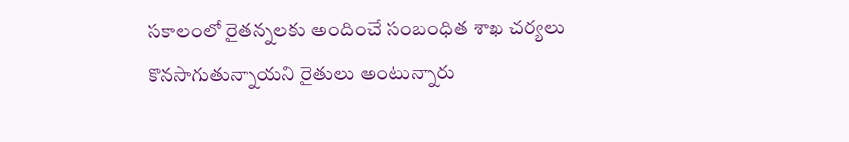సకాలంలో రైతన్నలకు అందించే సంబంధిత శాఖ చర్యలు కొనసాగుతున్నాయని రైతులు అంటున్నారు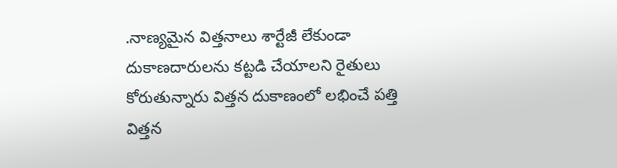.నాణ్యమైన విత్తనాలు శార్టేజీ లేకుండా దుకాణదారులను కట్టడి చేయాలని రైతులు కోరుతున్నారు విత్తన దుకాణంలో లభించే పత్తి విత్తన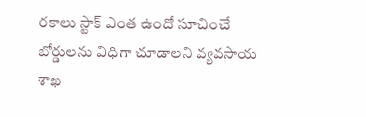రకాలు స్టాక్ ఎంత ఉందో సూచించే బోర్డులను విధిగా చూడాలని వ్యవసాయ శాఖ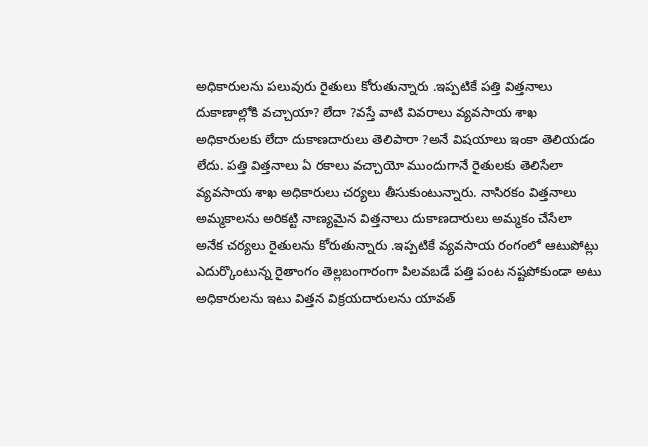అధికారులను పలువురు రైతులు కోరుతున్నారు .ఇప్పటికే పత్తి విత్తనాలు దుకాణాల్లోకి వచ్చాయా? లేదా ?వస్తే వాటి వివరాలు వ్యవసాయ శాఖ అధికారులకు లేదా దుకాణదారులు తెలిపారా ?అనే విషయాలు ఇంకా తెలియడం లేదు. పత్తి విత్తనాలు ఏ రకాలు వచ్చాయో ముందుగానే రైతులకు తెలిసేలా వ్యవసాయ శాఖ అధికారులు చర్యలు తీసుకుంటున్నారు. నాసిరకం విత్తనాలు అమ్మకాలను అరికట్టి నాణ్యమైన విత్తనాలు దుకాణదారులు అమ్మకం చేసేలా అనేక చర్యలు రైతులను కోరుతున్నారు .ఇప్పటికే వ్యవసాయ రంగంలో ఆటుపోట్లు ఎదుర్కొంటున్న రైతాంగం తెల్లబంగారంగా పిలవబడే పత్తి పంట నష్టపోకుండా అటు అధికారులను ఇటు విత్తన విక్రయదారులను యావత్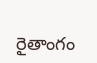రైతాంగం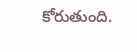కోరుతుంది.